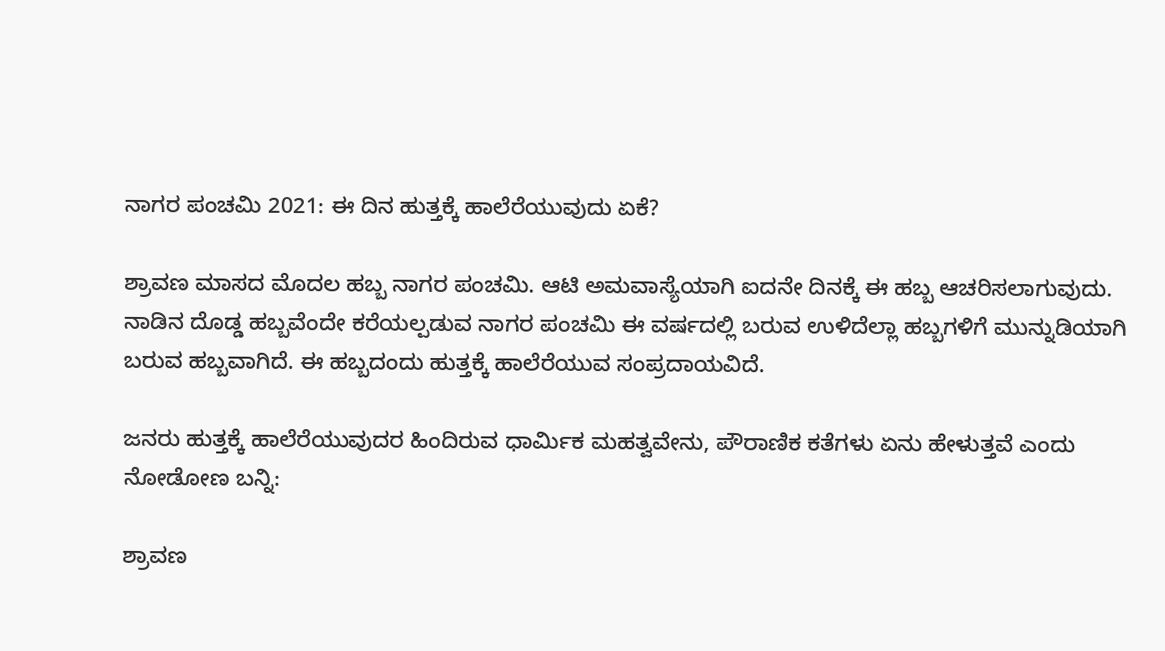ನಾಗರ ಪಂಚಮಿ 2021: ಈ ದಿನ ಹುತ್ತಕ್ಕೆ ಹಾಲೆರೆಯುವುದು ಏಕೆ?

ಶ್ರಾವಣ ಮಾಸದ ಮೊದಲ ಹಬ್ಬ ನಾಗರ ಪಂಚಮಿ. ಆಟಿ ಅಮವಾಸ್ಯೆಯಾಗಿ ಐದನೇ ದಿನಕ್ಕೆ ಈ ಹಬ್ಬ ಆಚರಿಸಲಾಗುವುದು. ನಾಡಿನ ದೊಡ್ಡ ಹಬ್ಬವೆಂದೇ ಕರೆಯಲ್ಪಡುವ ನಾಗರ ಪಂಚಮಿ ಈ ವರ್ಷದಲ್ಲಿ ಬರುವ ಉಳಿದೆಲ್ಲಾ ಹಬ್ಬಗಳಿಗೆ ಮುನ್ನುಡಿಯಾಗಿ ಬರುವ ಹಬ್ಬವಾಗಿದೆ. ಈ ಹಬ್ಬದಂದು ಹುತ್ತಕ್ಕೆ ಹಾಲೆರೆಯುವ ಸಂಪ್ರದಾಯವಿದೆ.

ಜನರು ಹುತ್ತಕ್ಕೆ ಹಾಲೆರೆಯುವುದರ ಹಿಂದಿರುವ ಧಾರ್ಮಿಕ ಮಹತ್ವವೇನು, ಪೌರಾಣಿಕ ಕತೆಗಳು ಏನು ಹೇಳುತ್ತವೆ ಎಂದು ನೋಡೋಣ ಬನ್ನಿ:

ಶ್ರಾವಣ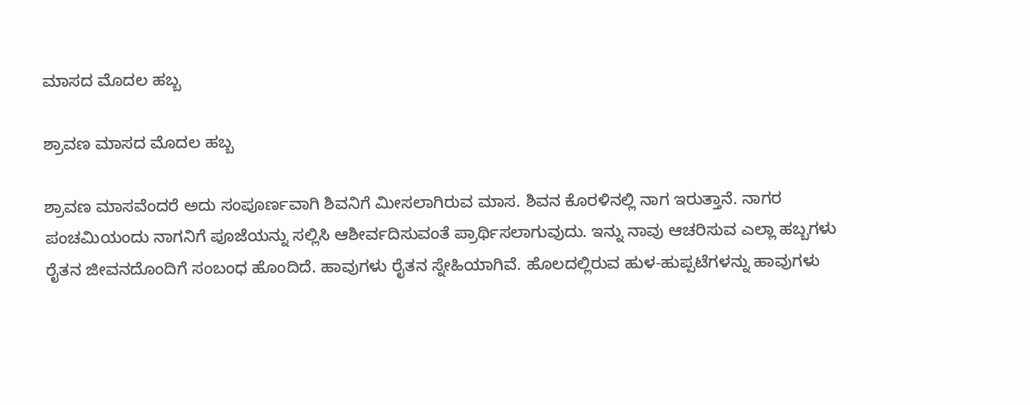ಮಾಸದ ಮೊದಲ ಹಬ್ಬ

ಶ್ರಾವಣ ಮಾಸದ ಮೊದಲ ಹಬ್ಬ

ಶ್ರಾವಣ ಮಾಸವೆಂದರೆ ಅದು ಸಂಪೂರ್ಣವಾಗಿ ಶಿವನಿಗೆ ಮೀಸಲಾಗಿರುವ ಮಾಸ. ಶಿವನ ಕೊರಳಿನಲ್ಲಿ ನಾಗ ಇರುತ್ತಾನೆ. ನಾಗರ ಪಂಚಮಿಯಂದು ನಾಗನಿಗೆ ಪೂಜೆಯನ್ನು ಸಲ್ಲಿಸಿ ಆಶೀರ್ವದಿಸುವಂತೆ ಪ್ರಾರ್ಥಿಸಲಾಗುವುದು. ಇನ್ನು ನಾವು ಆಚರಿಸುವ ಎಲ್ಲಾ ಹಬ್ಬಗಳು ರೈತನ ಜೀವನದೊಂದಿಗೆ ಸಂಬಂಧ ಹೊಂದಿದೆ. ಹಾವುಗಳು ರೈತನ ಸ್ನೇಹಿಯಾಗಿವೆ. ಹೊಲದಲ್ಲಿರುವ ಹುಳ-ಹುಪ್ಪಟೆಗಳನ್ನು ಹಾವುಗಳು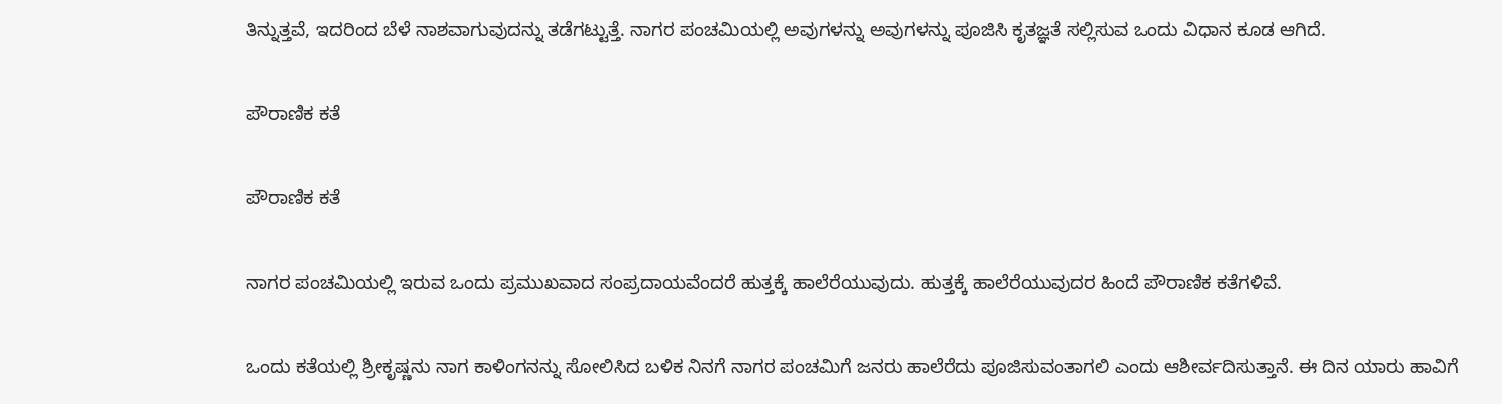ತಿನ್ನುತ್ತವೆ, ಇದರಿಂದ ಬೆಳೆ ನಾಶವಾಗುವುದನ್ನು ತಡೆಗಟ್ಟುತ್ತೆ. ನಾಗರ ಪಂಚಮಿಯಲ್ಲಿ ಅವುಗಳನ್ನು ಅವುಗಳನ್ನು ಪೂಜಿಸಿ ಕೃತಜ್ಞತೆ ಸಲ್ಲಿಸುವ ಒಂದು ವಿಧಾನ ಕೂಡ ಆಗಿದೆ.

ಪೌರಾಣಿಕ ಕತೆ

ಪೌರಾಣಿಕ ಕತೆ

ನಾಗರ ಪಂಚಮಿಯಲ್ಲಿ ಇರುವ ಒಂದು ಪ್ರಮುಖವಾದ ಸಂಪ್ರದಾಯವೆಂದರೆ ಹುತ್ತಕ್ಕೆ ಹಾಲೆರೆಯುವುದು. ಹುತ್ತಕ್ಕೆ ಹಾಲೆರೆಯುವುದರ ಹಿಂದೆ ಪೌರಾಣಿಕ ಕತೆಗಳಿವೆ.

ಒಂದು ಕತೆಯಲ್ಲಿ ಶ್ರೀಕೃಷ್ಣನು ನಾಗ ಕಾಳಿಂಗನನ್ನು ಸೋಲಿಸಿದ ಬಳಿಕ ನಿನಗೆ ನಾಗರ ಪಂಚಮಿಗೆ ಜನರು ಹಾಲೆರೆದು ಪೂಜಿಸುವಂತಾಗಲಿ ಎಂದು ಆಶೀರ್ವದಿಸುತ್ತಾನೆ. ಈ ದಿನ ಯಾರು ಹಾವಿಗೆ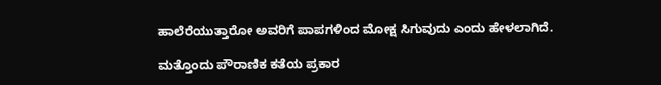ಹಾಲೆರೆಯುತ್ತಾರೋ ಅವರಿಗೆ ಪಾಪಗಳಿಂದ ಮೋಕ್ಷ ಸಿಗುವುದು ಎಂದು ಹೇಳಲಾಗಿದೆ.

ಮತ್ತೊಂದು ಪೌರಾಣಿಕ ಕತೆಯ ಪ್ರಕಾರ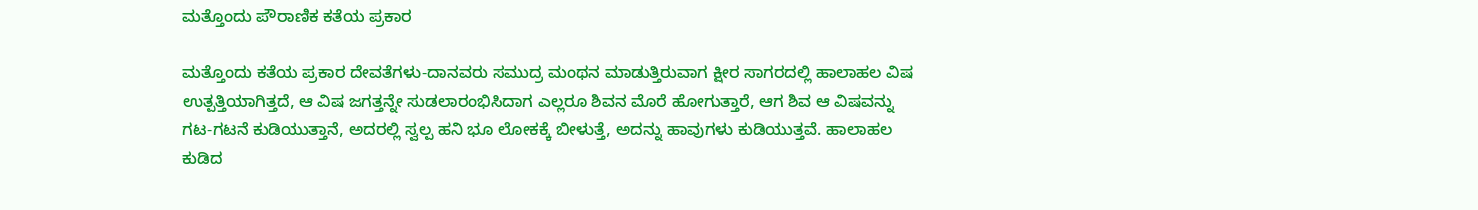ಮತ್ತೊಂದು ಪೌರಾಣಿಕ ಕತೆಯ ಪ್ರಕಾರ

ಮತ್ತೊಂದು ಕತೆಯ ಪ್ರಕಾರ ದೇವತೆಗಳು-ದಾನವರು ಸಮುದ್ರ ಮಂಥನ ಮಾಡುತ್ತಿರುವಾಗ ಕ್ಷೀರ ಸಾಗರದಲ್ಲಿ ಹಾಲಾಹಲ ವಿಷ ಉತ್ಪತ್ತಿಯಾಗಿತ್ತದೆ, ಆ ವಿಷ ಜಗತ್ತನ್ನೇ ಸುಡಲಾರಂಭಿಸಿದಾಗ ಎಲ್ಲರೂ ಶಿವನ ಮೊರೆ ಹೋಗುತ್ತಾರೆ, ಆಗ ಶಿವ ಆ ವಿಷವನ್ನು ಗಟ-ಗಟನೆ ಕುಡಿಯುತ್ತಾನೆ, ಅದರಲ್ಲಿ ಸ್ವಲ್ಪ ಹನಿ ಭೂ ಲೋಕಕ್ಕೆ ಬೀಳುತ್ತೆ, ಅದನ್ನು ಹಾವುಗಳು ಕುಡಿಯುತ್ತವೆ. ಹಾಲಾಹಲ ಕುಡಿದ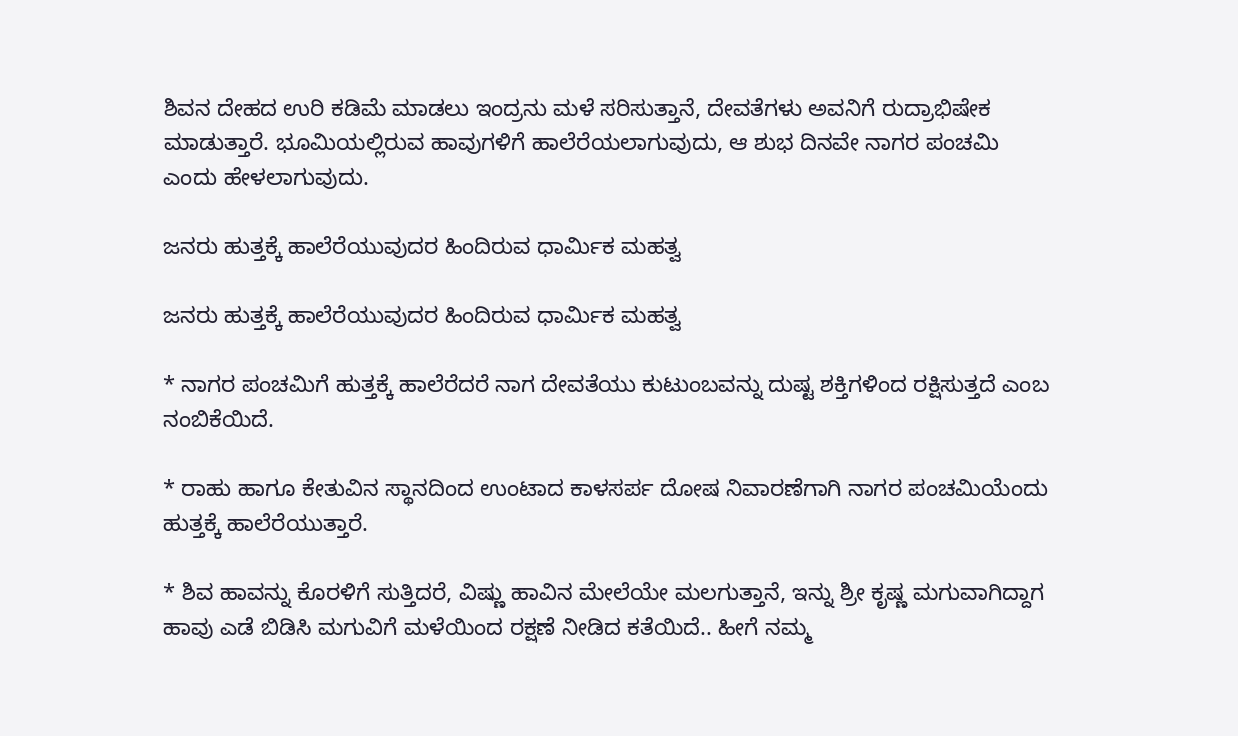ಶಿವನ ದೇಹದ ಉರಿ ಕಡಿಮೆ ಮಾಡಲು ಇಂದ್ರನು ಮಳೆ ಸರಿಸುತ್ತಾನೆ, ದೇವತೆಗಳು ಅವನಿಗೆ ರುದ್ರಾಭಿಷೇಕ ಮಾಡುತ್ತಾರೆ. ಭೂಮಿಯಲ್ಲಿರುವ ಹಾವುಗಳಿಗೆ ಹಾಲೆರೆಯಲಾಗುವುದು, ಆ ಶುಭ ದಿನವೇ ನಾಗರ ಪಂಚಮಿ ಎಂದು ಹೇಳಲಾಗುವುದು.

ಜನರು ಹುತ್ತಕ್ಕೆ ಹಾಲೆರೆಯುವುದರ ಹಿಂದಿರುವ ಧಾರ್ಮಿಕ ಮಹತ್ವ

ಜನರು ಹುತ್ತಕ್ಕೆ ಹಾಲೆರೆಯುವುದರ ಹಿಂದಿರುವ ಧಾರ್ಮಿಕ ಮಹತ್ವ

* ನಾಗರ ಪಂಚಮಿಗೆ ಹುತ್ತಕ್ಕೆ ಹಾಲೆರೆದರೆ ನಾಗ ದೇವತೆಯು ಕುಟುಂಬವನ್ನು ದುಷ್ಟ ಶಕ್ತಿಗಳಿಂದ ರಕ್ಷಿಸುತ್ತದೆ ಎಂಬ ನಂಬಿಕೆಯಿದೆ.

* ರಾಹು ಹಾಗೂ ಕೇತುವಿನ ಸ್ಥಾನದಿಂದ ಉಂಟಾದ ಕಾಳಸರ್ಪ ದೋಷ ನಿವಾರಣೆಗಾಗಿ ನಾಗರ ಪಂಚಮಿಯೆಂದು ಹುತ್ತಕ್ಕೆ ಹಾಲೆರೆಯುತ್ತಾರೆ.

* ಶಿವ ಹಾವನ್ನು ಕೊರಳಿಗೆ ಸುತ್ತಿದರೆ, ವಿಷ್ಣು ಹಾವಿನ ಮೇಲೆಯೇ ಮಲಗುತ್ತಾನೆ, ಇನ್ನು ಶ್ರೀ ಕೃಷ್ಣ ಮಗುವಾಗಿದ್ದಾಗ ಹಾವು ಎಡೆ ಬಿಡಿಸಿ ಮಗುವಿಗೆ ಮಳೆಯಿಂದ ರಕ್ಷಣೆ ನೀಡಿದ ಕತೆಯಿದೆ.. ಹೀಗೆ ನಮ್ಮ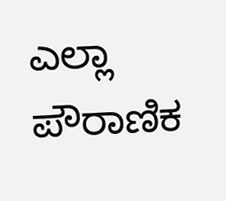ಎಲ್ಲಾ ಪೌರಾಣಿಕ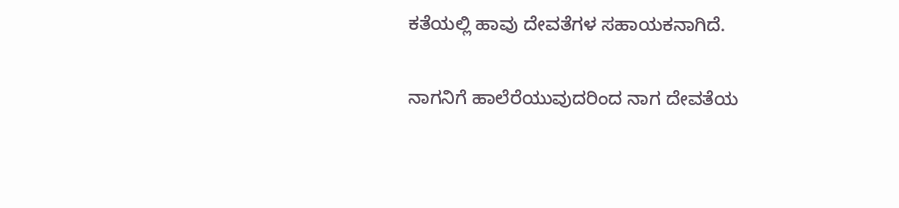ಕತೆಯಲ್ಲಿ ಹಾವು ದೇವತೆಗಳ ಸಹಾಯಕನಾಗಿದೆ.

ನಾಗನಿಗೆ ಹಾಲೆರೆಯುವುದರಿಂದ ನಾಗ ದೇವತೆಯ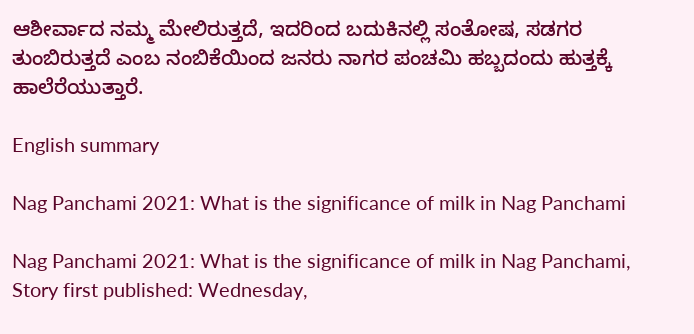ಆಶೀರ್ವಾದ ನಮ್ಮ ಮೇಲಿರುತ್ತದೆ, ಇದರಿಂದ ಬದುಕಿನಲ್ಲಿ ಸಂತೋಷ, ಸಡಗರ ತುಂಬಿರುತ್ತದೆ ಎಂಬ ನಂಬಿಕೆಯಿಂದ ಜನರು ನಾಗರ ಪಂಚಮಿ ಹಬ್ಬದಂದು ಹುತ್ತಕ್ಕೆ ಹಾಲೆರೆಯುತ್ತಾರೆ.

English summary

Nag Panchami 2021: What is the significance of milk in Nag Panchami

Nag Panchami 2021: What is the significance of milk in Nag Panchami,
Story first published: Wednesday,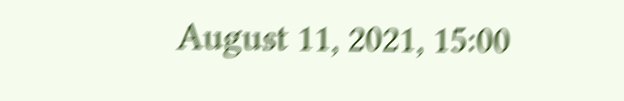August 11, 2021, 15:00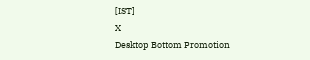[IST]
X
Desktop Bottom Promotion